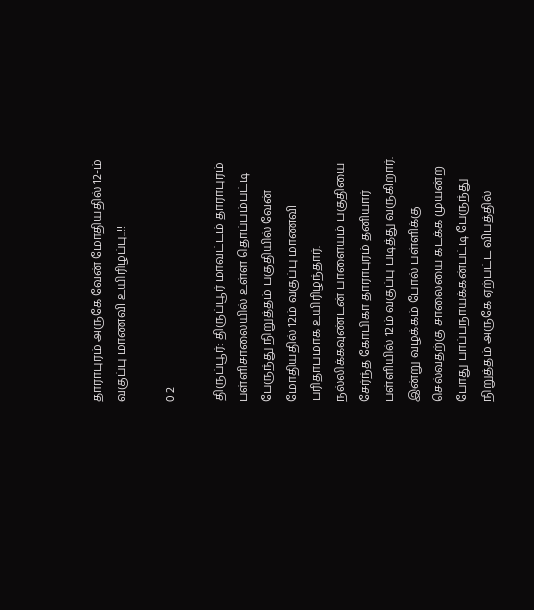தாராபுரம் அருகே வேன் மோதியதில் 12-ம் வகுப்பு மாணவி உயிரிழப்பு..!!

0 2

திருப்பூர்: திருப்பூர் மாவட்டம் தாராபுரம் பள்ளிசாலையில் உள்ள தொப்பம்பட்டி பேருந்து நிறுத்தம் பகுதியில் வேன் மோதியதில் 12ம் வகுப்பு மாணவி பரிதாபமாக உயிரிழந்தார். நல்லிக்கவுண்டன் பாளையம் பகுதியை சேர்ந்த கோபிகா தாராபுரம் தனியார் பள்ளியில் 12ம் வகுப்பு படித்து வருகிறார். இன்று வழக்கம் போல் பள்ளிக்கு செல்வதற்கு சாலையை கடக்க முயன்ற போது பாப்பநாயக்கன்பட்டி பேருந்து நிறுத்தம் அருகே ஏற்பட்ட விபத்தில்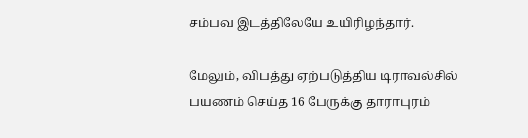சம்பவ இடத்திலேயே உயிரிழந்தார்.

மேலும், விபத்து ஏற்படுத்திய டிராவல்சில் பயணம் செய்த 16 பேருக்கு தாராபுரம்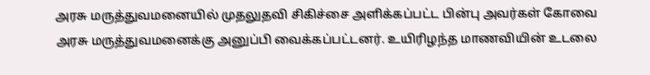அரசு மருத்துவமனையில் முதலுதவி சிகிச்சை அளிக்கப்பட்ட பின்பு அவர்கள் கோவை அரசு மருத்துவமனைக்கு அனுப்பி வைக்கப்பட்டனர். உயிரிழந்த மாணவியின் உடலை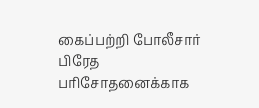கைப்பற்றி போலீசார் பிரேத பரிசோதனைக்காக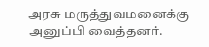அரசு மருத்துவமனைக்கு அனுப்பி வைத்தனர்.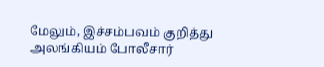மேலும், இச்சம்பவம் குறித்து அலங்கியம் போலீசார்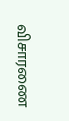விசாரணை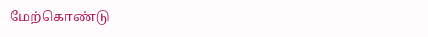மேற்கொண்டு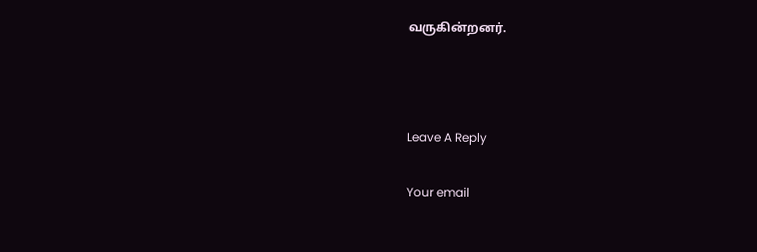வருகின்றனர்.



Leave A Reply

Your email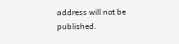address will not be published.